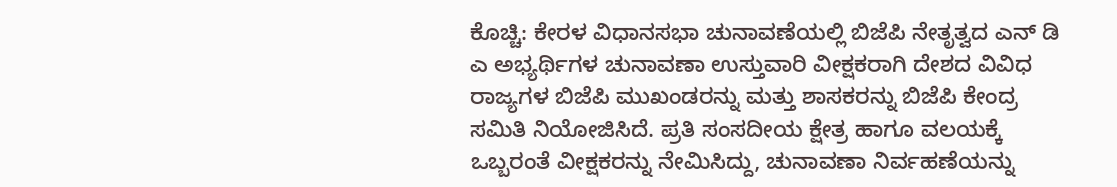ಕೊಚ್ಚಿ: ಕೇರಳ ವಿಧಾನಸಭಾ ಚುನಾವಣೆಯಲ್ಲಿ ಬಿಜೆಪಿ ನೇತೃತ್ವದ ಎನ್ ಡಿ ಎ ಅಭ್ಯರ್ಥಿಗಳ ಚುನಾವಣಾ ಉಸ್ತುವಾರಿ ವೀಕ್ಷಕರಾಗಿ ದೇಶದ ವಿವಿಧ ರಾಜ್ಯಗಳ ಬಿಜೆಪಿ ಮುಖಂಡರನ್ನು ಮತ್ತು ಶಾಸಕರನ್ನು ಬಿಜೆಪಿ ಕೇಂದ್ರ ಸಮಿತಿ ನಿಯೋಜಿಸಿದೆ. ಪ್ರತಿ ಸಂಸದೀಯ ಕ್ಷೇತ್ರ ಹಾಗೂ ವಲಯಕ್ಕೆ ಒಬ್ಬರಂತೆ ವೀಕ್ಷಕರನ್ನು ನೇಮಿಸಿದ್ದು, ಚುನಾವಣಾ ನಿರ್ವಹಣೆಯನ್ನು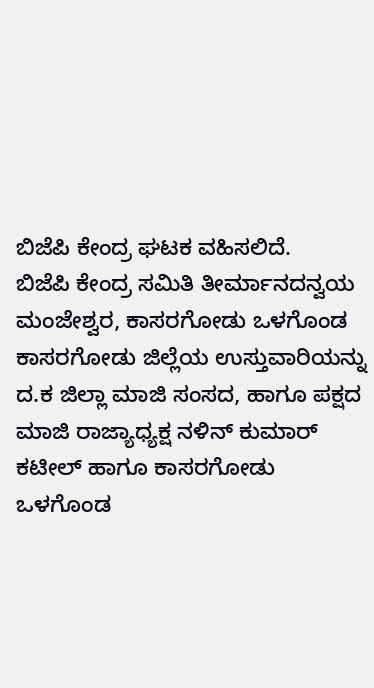ಬಿಜೆಪಿ ಕೇಂದ್ರ ಘಟಕ ವಹಿಸಲಿದೆ.
ಬಿಜೆಪಿ ಕೇಂದ್ರ ಸಮಿತಿ ತೀರ್ಮಾನದನ್ವಯ ಮಂಜೇಶ್ವರ, ಕಾಸರಗೋಡು ಒಳಗೊಂಡ ಕಾಸರಗೋಡು ಜಿಲ್ಲೆಯ ಉಸ್ತುವಾರಿಯನ್ನು ದ.ಕ ಜಿಲ್ಲಾ ಮಾಜಿ ಸಂಸದ, ಹಾಗೂ ಪಕ್ಷದ ಮಾಜಿ ರಾಜ್ಯಾಧ್ಯಕ್ಷ ನಳಿನ್ ಕುಮಾರ್ ಕಟೀಲ್ ಹಾಗೂ ಕಾಸರಗೋಡು ಒಳಗೊಂಡ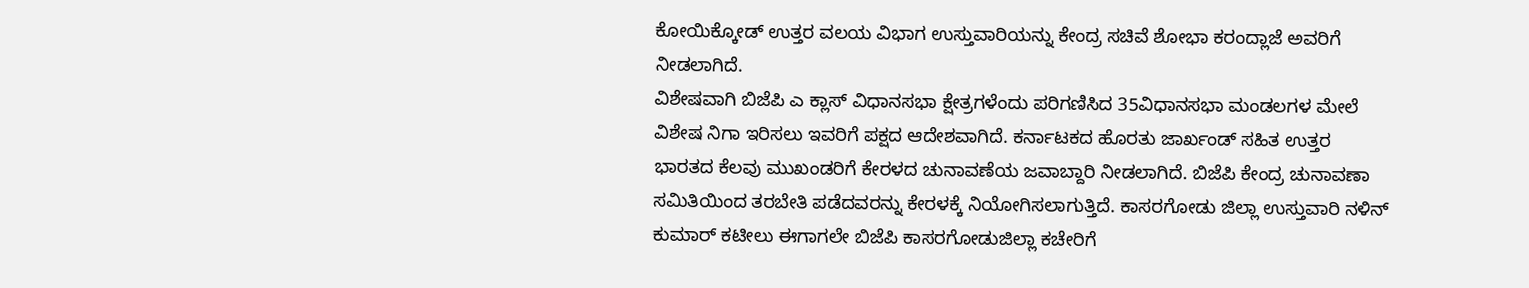ಕೋಯಿಕ್ಕೋಡ್ ಉತ್ತರ ವಲಯ ವಿಭಾಗ ಉಸ್ತುವಾರಿಯನ್ನು ಕೇಂದ್ರ ಸಚಿವೆ ಶೋಭಾ ಕರಂದ್ಲಾಜೆ ಅವರಿಗೆ ನೀಡಲಾಗಿದೆ.
ವಿಶೇಷವಾಗಿ ಬಿಜೆಪಿ ಎ ಕ್ಲಾಸ್ ವಿಧಾನಸಭಾ ಕ್ಷೇತ್ರಗಳೆಂದು ಪರಿಗಣಿಸಿದ 35ವಿಧಾನಸಭಾ ಮಂಡಲಗಳ ಮೇಲೆ ವಿಶೇಷ ನಿಗಾ ಇರಿಸಲು ಇವರಿಗೆ ಪಕ್ಷದ ಆದೇಶವಾಗಿದೆ. ಕರ್ನಾಟಕದ ಹೊರತು ಜಾರ್ಖಂಡ್ ಸಹಿತ ಉತ್ತರ ಭಾರತದ ಕೆಲವು ಮುಖಂಡರಿಗೆ ಕೇರಳದ ಚುನಾವಣೆಯ ಜವಾಬ್ದಾರಿ ನೀಡಲಾಗಿದೆ. ಬಿಜೆಪಿ ಕೇಂದ್ರ ಚುನಾವಣಾ ಸಮಿತಿಯಿಂದ ತರಬೇತಿ ಪಡೆದವರನ್ನು ಕೇರಳಕ್ಕೆ ನಿಯೋಗಿಸಲಾಗುತ್ತಿದೆ. ಕಾಸರಗೋಡು ಜಿಲ್ಲಾ ಉಸ್ತುವಾರಿ ನಳಿನ್ ಕುಮಾರ್ ಕಟೀಲು ಈಗಾಗಲೇ ಬಿಜೆಪಿ ಕಾಸರಗೋಡುಜಿಲ್ಲಾ ಕಚೇರಿಗೆ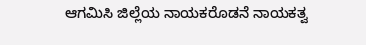ಆಗಮಿಸಿ ಜಿಲ್ಲೆಯ ನಾಯಕರೊಡನೆ ನಾಯಕತ್ವ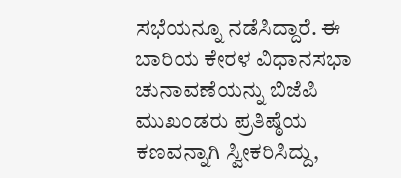ಸಭೆಯನ್ನೂ ನಡೆಸಿದ್ದಾರೆ. ಈ ಬಾರಿಯ ಕೇರಳ ವಿಧಾನಸಭಾ ಚುನಾವಣೆಯನ್ನು ಬಿಜೆಪಿ ಮುಖಂಡರು ಪ್ರತಿಷ್ಠೆಯ ಕಣವನ್ನಾಗಿ ಸ್ವೀಕರಿಸಿದ್ದು,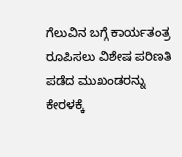ಗೆಲುವಿನ ಬಗ್ಗೆ ಕಾರ್ಯತಂತ್ರ ರೂಪಿಸಲು ವಿಶೇಷ ಪರಿಣತಿ ಪಡೆದ ಮುಖಂಡರನ್ನು ಕೇರಳಕ್ಕೆ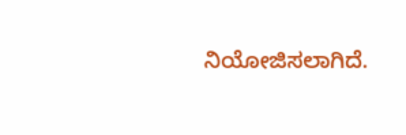ನಿಯೋಜಿಸಲಾಗಿದೆ.